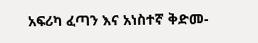አፍሪካ ፈጣን እና አነስተኛ ቅድመ-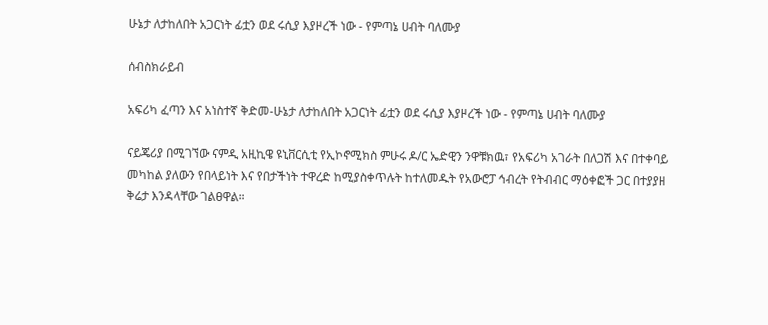ሁኔታ ለታከለበት አጋርነት ፊቷን ወደ ሩሲያ እያዞረች ነው - የምጣኔ ሀብት ባለሙያ

ሰብስክራይብ

አፍሪካ ፈጣን እና አነስተኛ ቅድመ-ሁኔታ ለታከለበት አጋርነት ፊቷን ወደ ሩሲያ እያዞረች ነው - የምጣኔ ሀብት ባለሙያ

ናይጄሪያ በሚገኘው ናምዲ አዚኪዌ ዩኒቨርሲቲ የኢኮኖሚክስ ምሁሩ ዶ/ር ኤድዊን ንዋቹክዉ፣ የአፍሪካ አገራት በለጋሽ እና በተቀባይ መካከል ያለውን የበላይነት እና የበታችነት ተዋረድ ከሚያስቀጥሉት ከተለመዱት የአውሮፓ ኅብረት የትብብር ማዕቀፎች ጋር በተያያዘ ቅሬታ እንዳላቸው ገልፀዋል።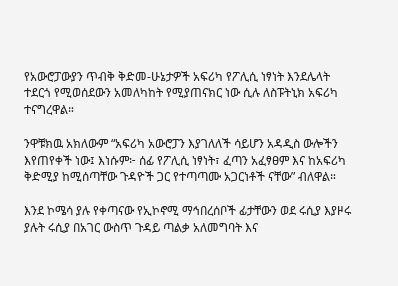የአውሮፓውያን ጥብቅ ቅድመ-ሁኔታዎች አፍሪካ የፖሊሲ ነፃነት እንደሌላት ተደርጎ የሚወሰደውን አመለካከት የሚያጠናክር ነው ሲሉ ለስፑትኒክ አፍሪካ ተናግረዋል።

ንዋቹክዉ አክለውም “አፍሪካ አውሮፓን እያገለለች ሳይሆን አዳዲስ ውሎችን እየጠየቀች ነው፤ እነሱም፦ ሰፊ የፖሊሲ ነፃነት፣ ፈጣን አፈፃፀም እና ከአፍሪካ ቅድሚያ ከሚሰጣቸው ጉዳዮች ጋር የተጣጣሙ አጋርነቶች ናቸው” ብለዋል።

እንደ ኮሜሳ ያሉ የቀጣናው የኢኮኖሚ ማኅበረሰቦች ፊታቸውን ወደ ሩሲያ እያዞሩ ያሉት ሩሲያ በአገር ውስጥ ጉዳይ ጣልቃ አለመግባት እና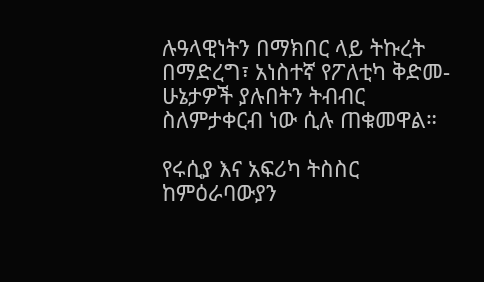ሉዓላዊነትን በማክበር ላይ ትኩረት በማድረግ፣ አነስተኛ የፖለቲካ ቅድመ-ሁኔታዎች ያሉበትን ትብብር ስለምታቀርብ ነው ሲሉ ጠቁመዋል።

የሩሲያ እና አፍሪካ ትስስር ከምዕራባውያን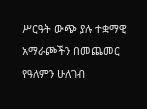ሥርዓት ውጭ ያሉ ተቋማዊ አማራጮችን በመጨመር የዓለምን ሁለገብ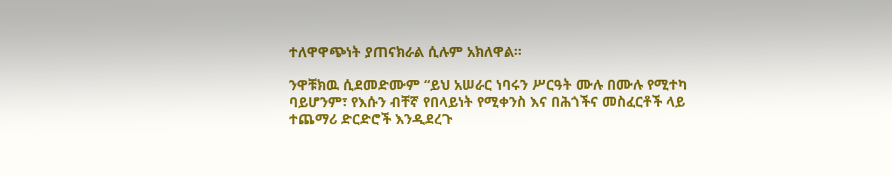ተለዋዋጭነት ያጠናክራል ሲሉም አክለዋል።

ንዋቹክዉ ሲደመድሙም “ይህ አሠራር ነባሩን ሥርዓት ሙሉ በሙሉ የሚተካ ባይሆንም፣ የእሱን ብቸኛ የበላይነት የሚቀንስ እና በሕጎችና መስፈርቶች ላይ ተጨማሪ ድርድሮች እንዲደረጉ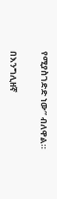የሚያስገድድ ነው” ብለዋል።

በእንግሊዘኛ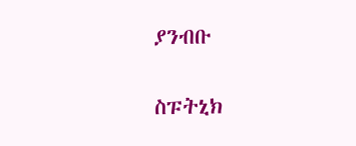ያንብቡ

ስፑትኒክ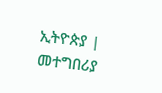ኢትዮጵያ | መተግበሪያ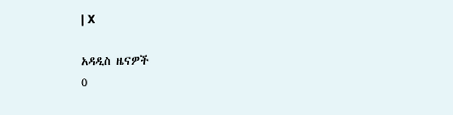| X

አዳዲስ ዜናዎች
0